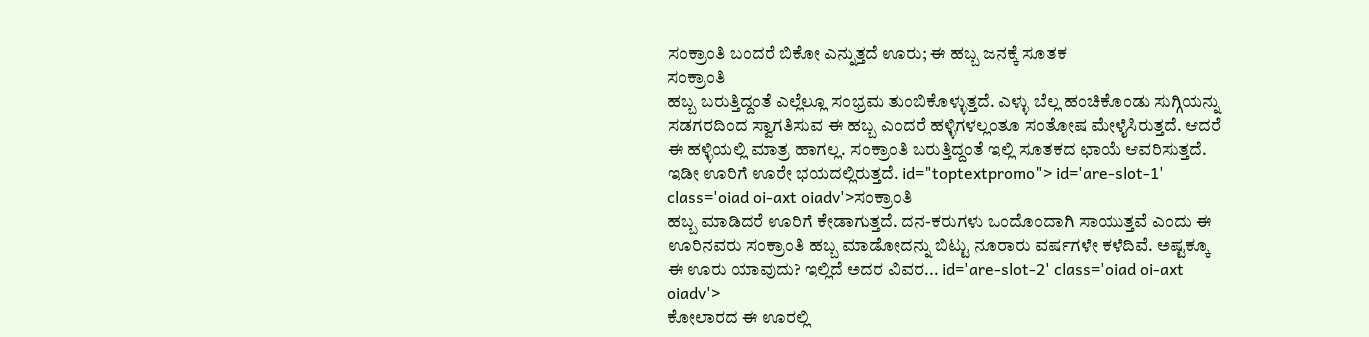ಸಂಕ್ರಾಂತಿ ಬಂದರೆ ಬಿಕೋ ಎನ್ನುತ್ತದೆ ಊರು; ಈ ಹಬ್ಬ ಜನಕ್ಕೆ ಸೂತಕ
ಸಂಕ್ರಾಂತಿ
ಹಬ್ಬ ಬರುತ್ತಿದ್ದಂತೆ ಎಲ್ಲೆಲ್ಲೂ ಸಂಭ್ರಮ ತುಂಬಿಕೊಳ್ಳುತ್ತದೆ. ಎಳ್ಳು ಬೆಲ್ಲ ಹಂಚಿಕೊಂಡು ಸುಗ್ಗಿಯನ್ನು ಸಡಗರದಿಂದ ಸ್ವಾಗತಿಸುವ ಈ ಹಬ್ಬ ಎಂದರೆ ಹಳ್ಳಿಗಳಲ್ಲಂತೂ ಸಂತೋಷ ಮೇಳೈಸಿರುತ್ತದೆ. ಆದರೆ ಈ ಹಳ್ಳಿಯಲ್ಲಿ ಮಾತ್ರ ಹಾಗಲ್ಲ. ಸಂಕ್ರಾಂತಿ ಬರುತ್ತಿದ್ದಂತೆ ಇಲ್ಲಿ ಸೂತಕದ ಛಾಯೆ ಆವರಿಸುತ್ತದೆ. ಇಡೀ ಊರಿಗೆ ಊರೇ ಭಯದಲ್ಲಿರುತ್ತದೆ. id="toptextpromo"> id='are-slot-1' class='oiad oi-axt oiadv'>ಸಂಕ್ರಾಂತಿ
ಹಬ್ಬ ಮಾಡಿದರೆ ಊರಿಗೆ ಕೇಡಾಗುತ್ತದೆ. ದನ-ಕರುಗಳು ಒಂದೊಂದಾಗಿ ಸಾಯುತ್ತವೆ ಎಂದು ಈ ಊರಿನವರು ಸಂಕ್ರಾಂತಿ ಹಬ್ಬ ಮಾಡೋದನ್ನು ಬಿಟ್ಟು ನೂರಾರು ವರ್ಷಗಳೇ ಕಳೆದಿವೆ. ಅಷ್ಟಕ್ಕೂ ಈ ಊರು ಯಾವುದು? ಇಲ್ಲಿದೆ ಅದರ ವಿವರ... id='are-slot-2' class='oiad oi-axt oiadv'>
ಕೋಲಾರದ ಈ ಊರಲ್ಲಿ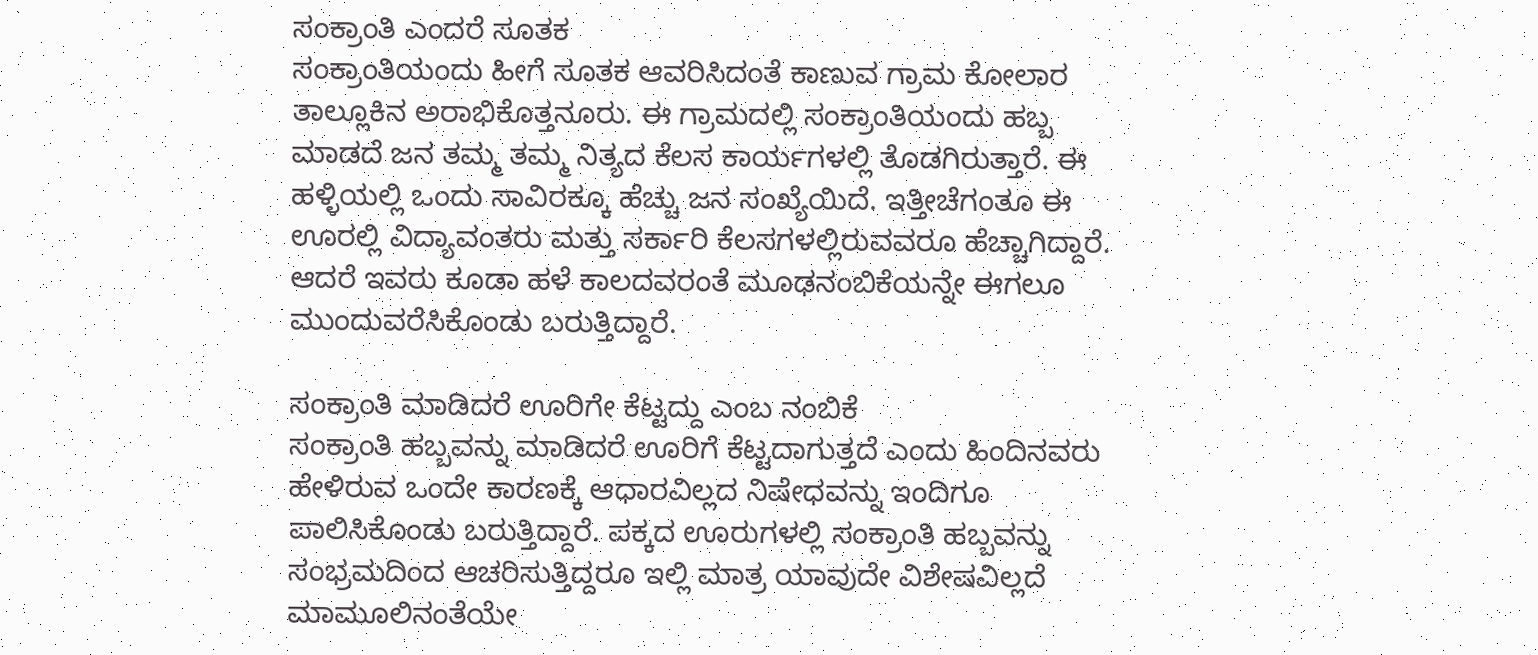ಸಂಕ್ರಾಂತಿ ಎಂದರೆ ಸೂತಕ
ಸಂಕ್ರಾಂತಿಯಂದು ಹೀಗೆ ಸೂತಕ ಆವರಿಸಿದಂತೆ ಕಾಣುವ ಗ್ರಾಮ ಕೋಲಾರ ತಾಲ್ಲೂಕಿನ ಅರಾಭಿಕೊತ್ತನೂರು. ಈ ಗ್ರಾಮದಲ್ಲಿ ಸಂಕ್ರಾಂತಿಯಂದು ಹಬ್ಬ ಮಾಡದೆ ಜನ ತಮ್ಮ ತಮ್ಮ ನಿತ್ಯದ ಕೆಲಸ ಕಾರ್ಯಗಳಲ್ಲಿ ತೊಡಗಿರುತ್ತಾರೆ. ಈ ಹಳ್ಳಿಯಲ್ಲಿ ಒಂದು ಸಾವಿರಕ್ಕೂ ಹೆಚ್ಚು ಜನ ಸಂಖ್ಯೆಯಿದೆ. ಇತ್ತೀಚೆಗಂತೂ ಈ ಊರಲ್ಲಿ ವಿದ್ಯಾವಂತರು ಮತ್ತು ಸರ್ಕಾರಿ ಕೆಲಸಗಳಲ್ಲಿರುವವರೂ ಹೆಚ್ಚಾಗಿದ್ದಾರೆ. ಆದರೆ ಇವರು ಕೂಡಾ ಹಳೆ ಕಾಲದವರಂತೆ ಮೂಢನಂಬಿಕೆಯನ್ನೇ ಈಗಲೂ ಮುಂದುವರೆಸಿಕೊಂಡು ಬರುತ್ತಿದ್ದಾರೆ.

ಸಂಕ್ರಾಂತಿ ಮಾಡಿದರೆ ಊರಿಗೇ ಕೆಟ್ಟದ್ದು ಎಂಬ ನಂಬಿಕೆ
ಸಂಕ್ರಾಂತಿ ಹಬ್ಬವನ್ನು ಮಾಡಿದರೆ ಊರಿಗೆ ಕೆಟ್ಟದಾಗುತ್ತದೆ ಎಂದು ಹಿಂದಿನವರು ಹೇಳಿರುವ ಒಂದೇ ಕಾರಣಕ್ಕೆ ಆಧಾರವಿಲ್ಲದ ನಿಷೇಧವನ್ನು ಇಂದಿಗೂ ಪಾಲಿಸಿಕೊಂಡು ಬರುತ್ತಿದ್ದಾರೆ. ಪಕ್ಕದ ಊರುಗಳಲ್ಲಿ ಸಂಕ್ರಾಂತಿ ಹಬ್ಬವನ್ನು ಸಂಭ್ರಮದಿಂದ ಆಚರಿಸುತ್ತಿದ್ದರೂ ಇಲ್ಲಿ ಮಾತ್ರ ಯಾವುದೇ ವಿಶೇಷವಿಲ್ಲದೆ ಮಾಮೂಲಿನಂತೆಯೇ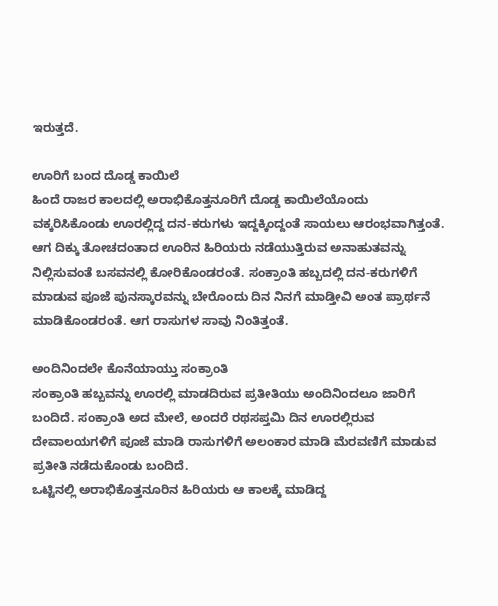ಇರುತ್ತದೆ.

ಊರಿಗೆ ಬಂದ ದೊಡ್ಡ ಕಾಯಿಲೆ
ಹಿಂದೆ ರಾಜರ ಕಾಲದಲ್ಲಿ ಅರಾಭಿಕೊತ್ತನೂರಿಗೆ ದೊಡ್ಡ ಕಾಯಿಲೆಯೊಂದು ವಕ್ಕರಿಸಿಕೊಂಡು ಊರಲ್ಲಿದ್ದ ದನ-ಕರುಗಳು ಇದ್ದಕ್ಕಿಂದ್ದಂತೆ ಸಾಯಲು ಆರಂಭವಾಗಿತ್ತಂತೆ. ಆಗ ದಿಕ್ಕು ತೋಚದಂತಾದ ಊರಿನ ಹಿರಿಯರು ನಡೆಯುತ್ತಿರುವ ಅನಾಹುತವನ್ನು ನಿಲ್ಲಿಸುವಂತೆ ಬಸವನಲ್ಲಿ ಕೋರಿಕೊಂಡರಂತೆ. ಸಂಕ್ರಾಂತಿ ಹಬ್ಬದಲ್ಲಿ ದನ-ಕರುಗಳಿಗೆ ಮಾಡುವ ಪೂಜೆ ಪುನಸ್ಕಾರವನ್ನು ಬೇರೊಂದು ದಿನ ನಿನಗೆ ಮಾಡ್ತೀವಿ ಅಂತ ಪ್ರಾರ್ಥನೆ ಮಾಡಿಕೊಂಡರಂತೆ. ಆಗ ರಾಸುಗಳ ಸಾವು ನಿಂತಿತ್ತಂತೆ.

ಅಂದಿನಿಂದಲೇ ಕೊನೆಯಾಯ್ತು ಸಂಕ್ರಾಂತಿ
ಸಂಕ್ರಾಂತಿ ಹಬ್ಬವನ್ನು ಊರಲ್ಲಿ ಮಾಡದಿರುವ ಪ್ರತೀತಿಯು ಅಂದಿನಿಂದಲೂ ಜಾರಿಗೆ ಬಂದಿದೆ. ಸಂಕ್ರಾಂತಿ ಅದ ಮೇಲೆ, ಅಂದರೆ ರಥಸಪ್ತಮಿ ದಿನ ಊರಲ್ಲಿರುವ ದೇವಾಲಯಗಳಿಗೆ ಪೂಜೆ ಮಾಡಿ ರಾಸುಗಳಿಗೆ ಅಲಂಕಾರ ಮಾಡಿ ಮೆರವಣಿಗೆ ಮಾಡುವ ಪ್ರತೀತಿ ನಡೆದುಕೊಂಡು ಬಂದಿದೆ.
ಒಟ್ಟಿನಲ್ಲಿ ಅರಾಭಿಕೊತ್ತನೂರಿನ ಹಿರಿಯರು ಆ ಕಾಲಕ್ಕೆ ಮಾಡಿದ್ದ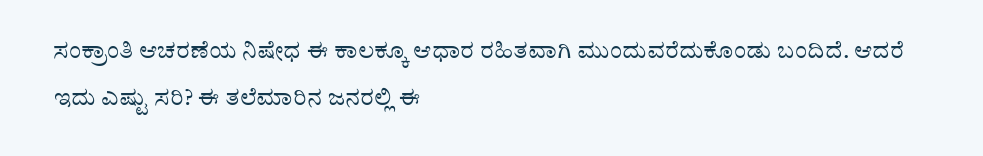ಸಂಕ್ರಾಂತಿ ಆಚರಣೆಯ ನಿಷೇಧ ಈ ಕಾಲಕ್ಕೂ ಆಧಾರ ರಹಿತವಾಗಿ ಮುಂದುವರೆದುಕೊಂಡು ಬಂದಿದೆ. ಆದರೆ ಇದು ಎಷ್ಟು ಸರಿ? ಈ ತಲೆಮಾರಿನ ಜನರಲ್ಲಿ ಈ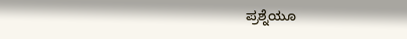ಪ್ರಶ್ನೆಯೂ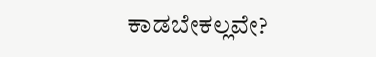ಕಾಡಬೇಕಲ್ಲವೇ?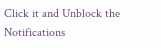Click it and Unblock the Notifications